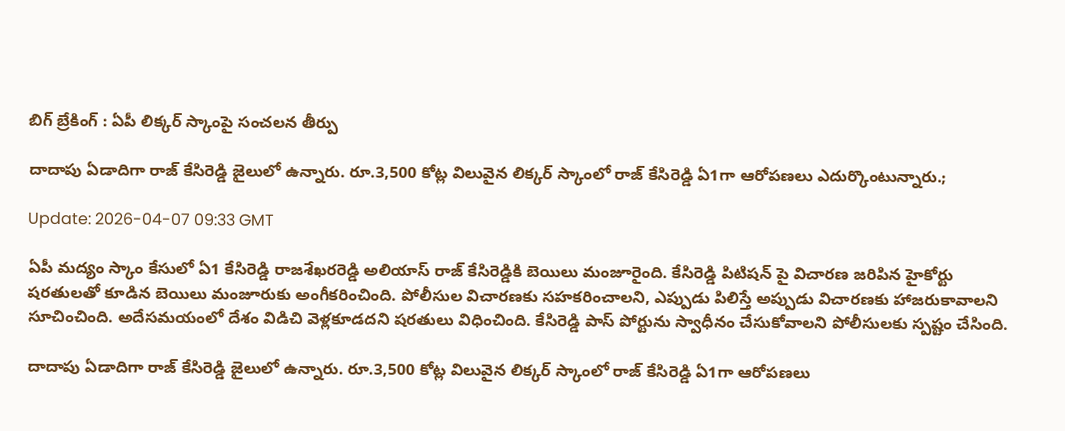బిగ్ బ్రేకింగ్ : ఏపీ లిక్కర్ స్కాంపై సంచలన తీర్పు

దాదాపు ఏడాదిగా రాజ్ కేసిరెడ్డి జైలులో ఉన్నారు. రూ.3,500 కోట్ల విలువైన లిక్కర్ స్కాంలో రాజ్ కేసిరెడ్డి ఏ1గా ఆరోపణలు ఎదుర్కొంటున్నారు.;

Update: 2026-04-07 09:33 GMT

ఏపీ మద్యం స్కాం కేసులో ఏ1 కేసిరెడ్డి రాజశేఖరరెడ్డి అలియాస్ రాజ్ కేసిరెడ్డికి బెయిలు మంజూరైంది. కేసిరెడ్డి పిటిషన్ పై విచారణ జరిపిన హైకోర్టు షరతులతో కూడిన బెయిలు మంజూరుకు అంగీకరించింది. పోలీసుల విచారణకు సహకరించాలని, ఎప్పుడు పిలిస్తే అప్పుడు విచారణకు హాజరుకావాలని సూచించింది. అదేసమయంలో దేశం విడిచి వెళ్లకూడదని షరతులు విధించింది. కేసిరెడ్డి పాస్ పోర్టును స్వాధీనం చేసుకోవాలని పోలీసులకు స్పష్టం చేసింది.

దాదాపు ఏడాదిగా రాజ్ కేసిరెడ్డి జైలులో ఉన్నారు. రూ.3,500 కోట్ల విలువైన లిక్కర్ స్కాంలో రాజ్ కేసిరెడ్డి ఏ1గా ఆరోపణలు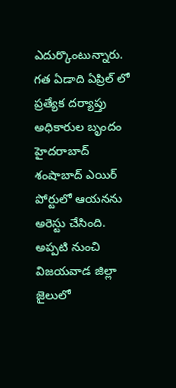ఎదుర్కొంటున్నారు. గత ఏడాది ఏప్రిల్ లో ప్రత్యేక దర్యాప్తు అధికారుల బృందం హైదరాబాద్ శంషాబాద్ ఎయిర్ పోర్టులో ఆయనను అరెస్టు చేసింది. అప్పటి నుంచి విజయవాడ జిల్లా జైలులో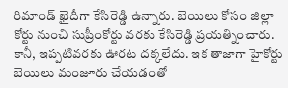రిమాండ్ ఖైదీగా కేసిరెడ్డి ఉన్నారు. బెయిలు కోసం జిల్లా కోర్టు నుంచి సుప్రీంకోర్టు వరకు కేసిరెడ్డి ప్రయత్నించారు. కానీ, ఇప్పటివరకు ఊరట దక్కలేదు. ఇక తాజాగా హైకోర్టు బెయిలు మంజూరు చేయడంతో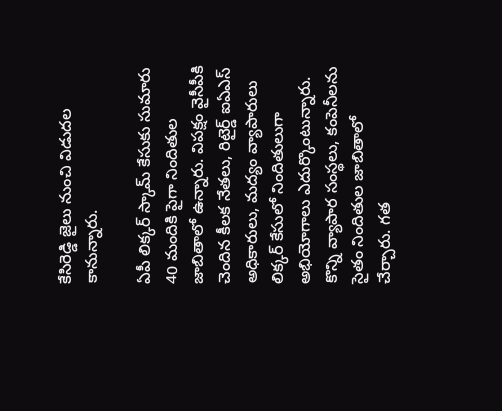కేసిరెడ్డి జైలు నుంచి విడుదల కానున్నారు.

ఏపీ లిక్కర్ స్కామ్ కేసుకు సుమారు 40 మందికి పైగా నిందితుల జాబితాలో ఉన్నారు. విపక్షం వైసీపీకి చెందిన కీలక నేతలు, రిటైర్డ్ ఐఏఎస్ అధికారులు, మద్యం వ్యాపారులు లిక్కర్ కేసులో నిందితులుగా అభియోగాలు ఎదుర్కొంటున్నారు. కొన్ని వ్యాపార సంస్థలు, కంపెనీలను సైతం నిందితుల జాబితాలో చేర్చారు. గత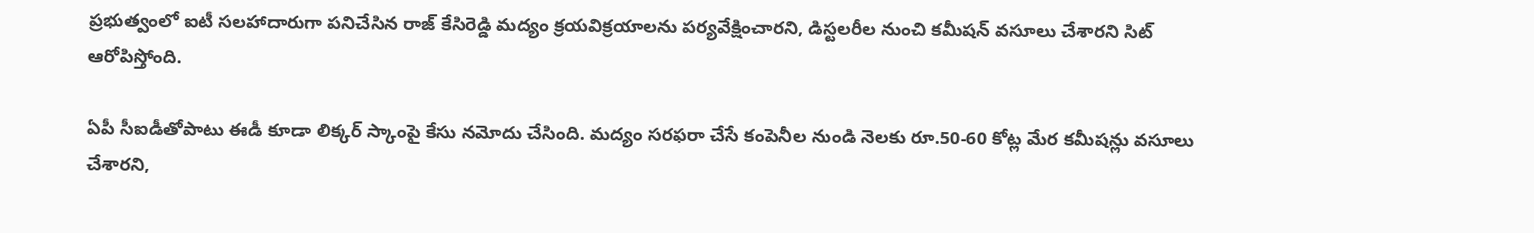ప్రభుత్వంలో ఐటీ సలహాదారుగా పనిచేసిన రాజ్ కేసిరెడ్డి మద్యం క్రయవిక్రయాలను పర్యవేక్షించారని, డిస్టలరీల నుంచి కమీషన్ వసూలు చేశారని సిట్ ఆరోపిస్తోంది.

ఏపీ సీఐడీతోపాటు ఈడీ కూడా లిక్కర్ స్కాంపై కేసు నమోదు చేసింది. మద్యం సరఫరా చేసే కంపెనీల నుండి నెలకు రూ.50-60 కోట్ల మేర కమీషన్లు వసూలు చేశారని,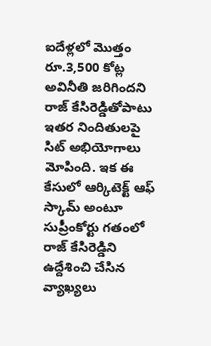ఐదేళ్లలో మొత్తం రూ.3,500 కోట్ల అవినీతి జరిగిందని రాజ్ కేసిరెడ్డితోపాటు ఇతర నిందితులపై సిట్ అభియోగాలు మోపింది. ఇక ఈ కేసులో ఆర్కిటెక్ట్ ఆఫ్ స్కామ్ అంటూ సుప్రీంకోర్టు గతంలో రాజ్ కేసిరెడ్డిని ఉద్దేశించి చేసిన వ్యాఖ్యలు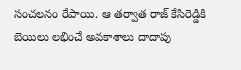సంచలనం రేపాయి. ఆ తర్వాత రాజ్ కేసిరెడ్డికి బెయిలు లభించే అవకాశాలు దాదాపు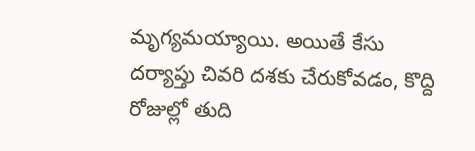మృగ్యమయ్యాయి. అయితే కేసు దర్యాప్తు చివరి దశకు చేరుకోవడం, కొద్ది రోజుల్లో తుది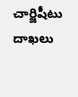చార్జిషీటు దాఖలు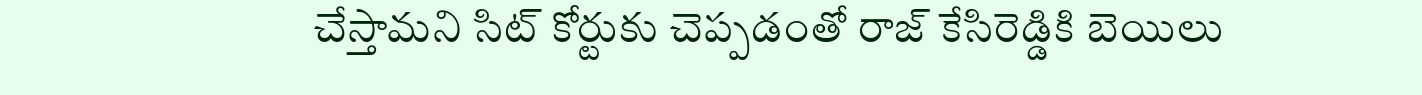చేస్తామని సిట్ కోర్టుకు చెప్పడంతో రాజ్ కేసిరెడ్డికి బెయిలు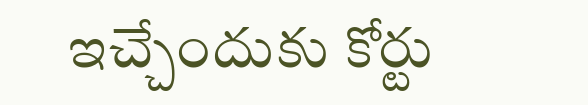ఇచ్చేందుకు కోర్టు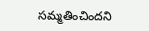సమ్మతించిందని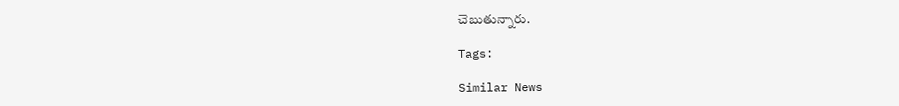చెబుతున్నారు.

Tags:

Similar News